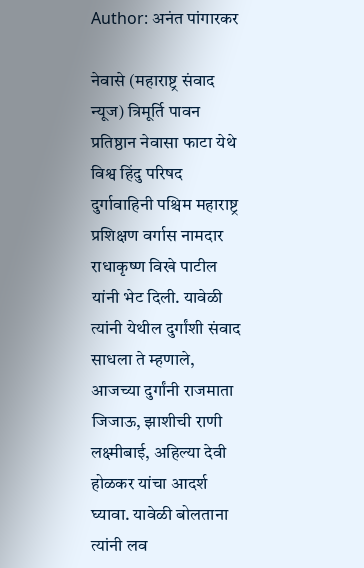Author: अनंत पांगारकर

नेवासे (महाराष्ट्र संवाद न्यूज) त्रिमूर्ति पावन प्रतिष्ठान नेवासा फाटा येथे विश्व हिंदु परिषद दुर्गावाहिनी पश्चिम महाराष्ट्र प्रशिक्षण वर्गास नामदार राधाकृष्ण विखे पाटील यांनी भेट दिली. यावेळी त्यांनी येथील दुर्गांशी संवाद साधला ते म्हणाले, आजच्या दुर्गांनी राजमाता जिजाऊ, झाशीची राणी लक्ष्मीबाई, अहिल्या देवी होळकर यांचा आदर्श घ्यावा. यावेळी बोलताना त्यांनी लव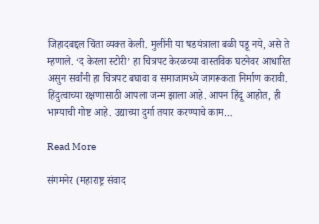जिहादबद्दल चिंता व्यक्त केली. मुलींनी या षडयंत्राला बळी पडू नये, असे ते म्हणाले. ‘द केरला स्टोरी’ हा चित्रपट केरळच्या वास्तविक घटनेवर आधारित असुन सर्वांनी हा चित्रपट बघावा व समाजामध्ये जागरूकता निर्माण करावी. हिंदुत्वाच्या रक्षणासाठी आपला जन्म झाला आहे. आपन हिंदू आहोत, ही भाग्याची गोष्ट आहे. उद्याच्या दुर्गा तयार करण्याचे काम…

Read More

संगमनेर (महाराष्ट्र संवाद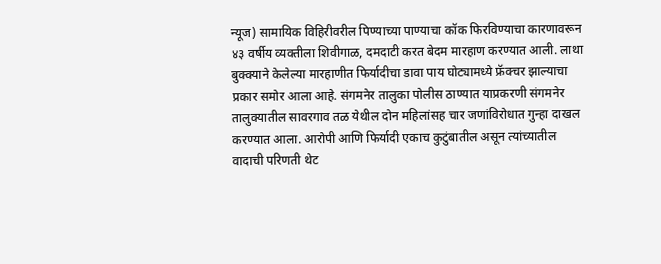न्यूज) सामायिक विहिरीवरील पिण्याच्या पाण्याचा कॉक फिरविण्याचा कारणावरून ४३ वर्षीय व्यक्तीला शिवीगाळ, दमदाटी करत बेदम मारहाण करण्यात आली. लाथा बुक्क्याने केलेल्या मारहाणीत फिर्यादीचा डावा पाय घोट्यामध्ये फ्रॅक्चर झाल्याचा प्रकार समोर आला आहे. संगमनेर तालुका पोलीस ठाण्यात याप्रकरणी संगमनेर तालुक्यातील सावरगाव तळ येथील दोन महिलांसह चार जणांविरोधात गुन्हा दाखल करण्यात आला. आरोपी आणि फिर्यादी एकाच कुटुंबातील असून त्यांच्यातील वादाची परिणती थेट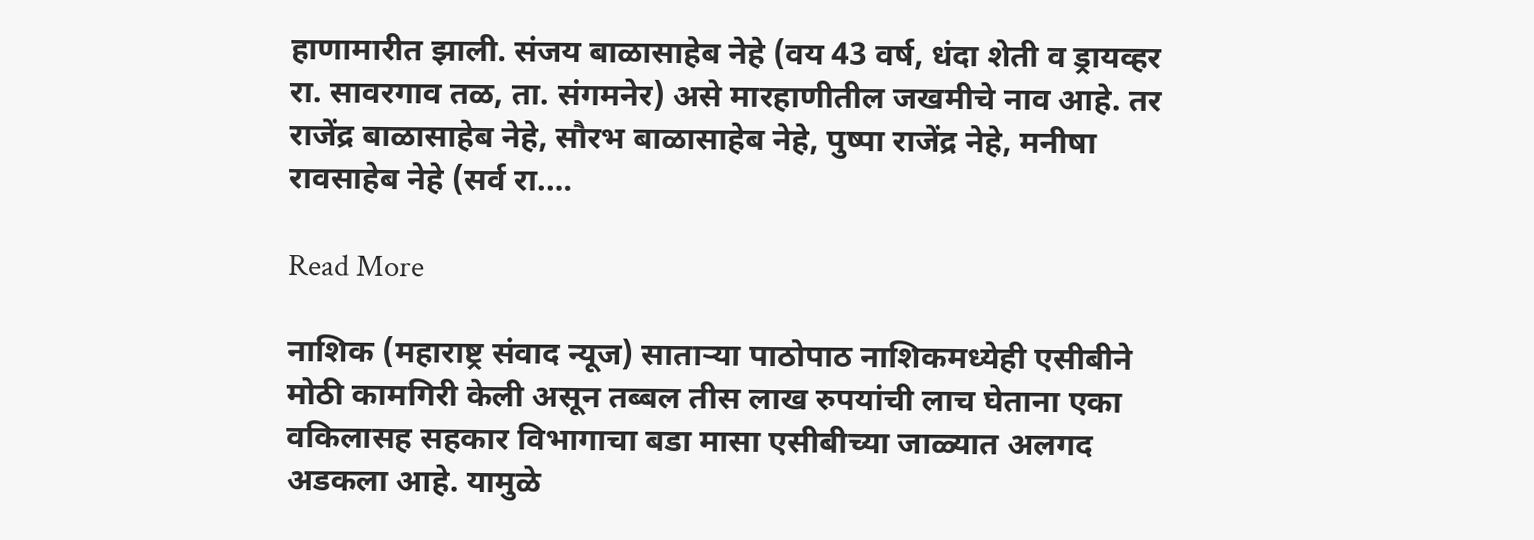हाणामारीत झाली. संजय बाळासाहेब नेहे (वय 43 वर्ष, धंदा शेती व ड्रायव्हर रा. सावरगाव तळ, ता. संगमनेर) असे मारहाणीतील जखमीचे नाव आहे. तर राजेंद्र बाळासाहेब नेहे, सौरभ बाळासाहेब नेहे, पुष्पा राजेंद्र नेहे, मनीषा रावसाहेब नेहे (सर्व रा.…

Read More

नाशिक (महाराष्ट्र संवाद न्यूज) साताऱ्या पाठोपाठ नाशिकमध्येही एसीबीने मोठी कामगिरी केली असून तब्बल तीस लाख रुपयांची लाच घेताना एका वकिलासह सहकार विभागाचा बडा मासा एसीबीच्या जाळ्यात अलगद अडकला आहे. यामुळे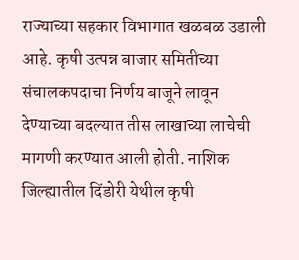राज्याच्या सहकार विभागात खळबळ उडाली आहे. कृषी उत्पन्न बाजार समितीच्या संचालकपदाचा निर्णय बाजूने लावून देण्याच्या बदल्यात तीस लाखाच्या लाचेची मागणी करण्यात आली होती. नाशिक जिल्ह्यातील दिंडोरी येथील कृषी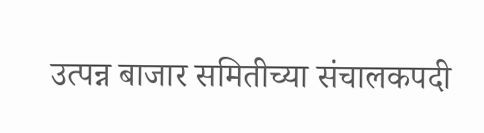उत्पन्न बाजार समितीच्या संचालकपदी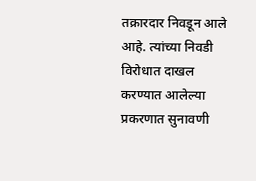तक्रारदार निवडून आले आहे. त्यांच्या निवडी विरोधात दाखल करण्यात आलेल्या प्रकरणात सुनावणी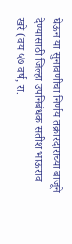घेऊन या सुनावणीचा निर्णय तक्रारदाराच्या बाजूने देण्यासाठी जिल्हा उपनिबंधक सतीश भाऊराव खरे (वय ५७ वर्ष, रा.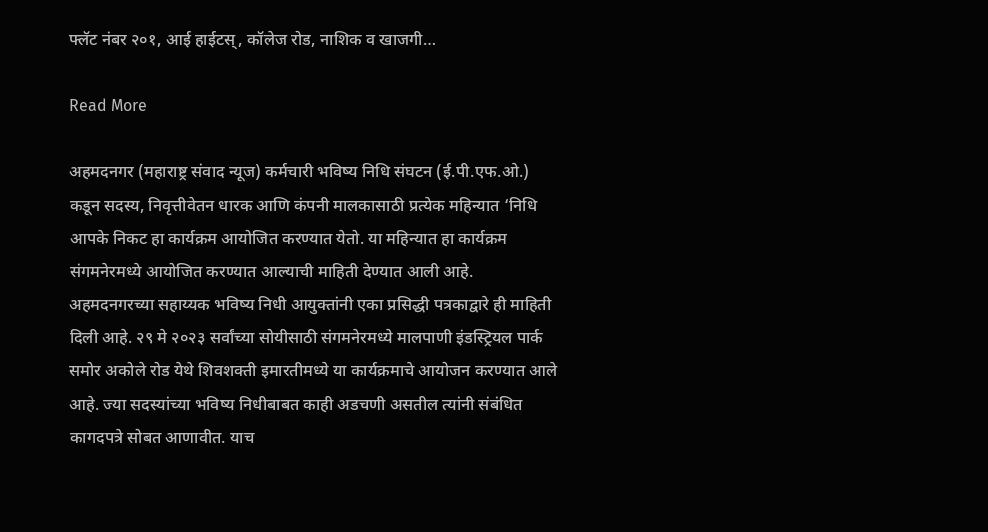फ्लॅट नंबर २०१, आई हाईटस्, कॉलेज रोड, नाशिक व खाजगी…

Read More

अहमदनगर (महाराष्ट्र संवाद न्यूज) कर्मचारी भविष्य निधि संघटन (ई.पी.एफ.ओ.) कडून सदस्य, निवृत्तीवेतन धारक आणि कंपनी मालकासाठी प्रत्येक महिन्यात ‘निधि आपके निकट हा कार्यक्रम आयोजित करण्यात येतो. या महिन्यात हा कार्यक्रम संगमनेरमध्ये आयोजित करण्यात आल्याची माहिती देण्यात आली आहे. अहमदनगरच्या सहाय्यक भविष्य निधी आयुक्तांनी एका प्रसिद्धी पत्रकाद्वारे ही माहिती दिली आहे. २९ मे २०२३ सर्वांच्या सोयीसाठी संगमनेरमध्ये मालपाणी इंडस्ट्रियल पार्क समोर अकोले रोड येथे शिवशक्ती इमारतीमध्ये या कार्यक्रमाचे आयोजन करण्यात आले आहे. ज्या सदस्यांच्या भविष्य निधीबाबत काही अडचणी असतील त्यांनी संबंधित कागदपत्रे सोबत आणावीत. याच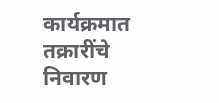कार्यक्रमात तक्रारींचे निवारण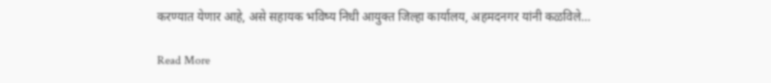करण्यात येणार आहे, असे सहायक भविष्य निधी आयुक्त जिल्हा कार्यालय, अहमदनगर यांनी कळविले…

Read More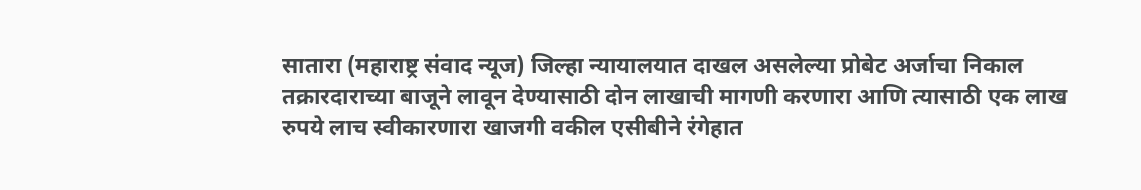सातारा (महाराष्ट्र संवाद न्यूज) जिल्हा न्यायालयात दाखल असलेल्या प्रोबेट अर्जाचा निकाल तक्रारदाराच्या बाजूने लावून देण्यासाठी दोन लाखाची मागणी करणारा आणि त्यासाठी एक लाख रुपये लाच स्वीकारणारा खाजगी वकील एसीबीने रंगेहात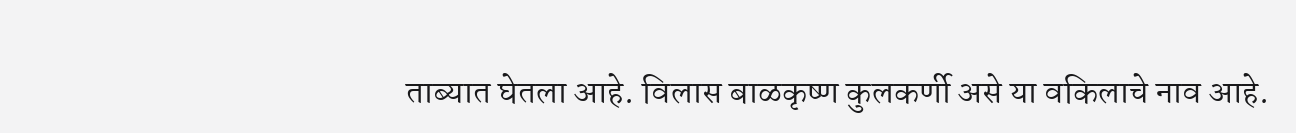ताब्यात घेतला आहे. विलास बाळकृष्ण कुलकर्णी असे या वकिलाचे नाव आहे.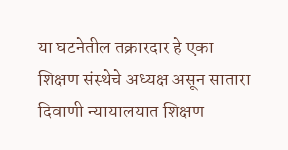या घटनेतील तक्रारदार हे एका शिक्षण संस्थेचे अध्यक्ष असून सातारा दिवाणी न्यायालयात शिक्षण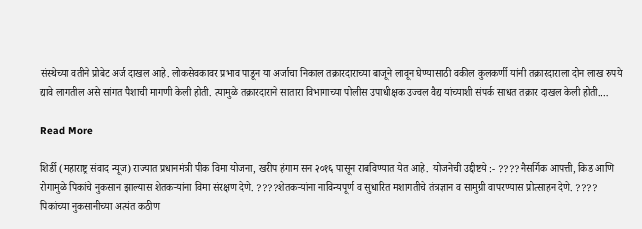संस्थेच्या वतीने प्रोबेट अर्ज दाखल आहे. लोकसेवकावर प्रभाव पाडून या अर्जाचा निकाल तक्रारदाराच्या बाजूने लावून घेण्यासाठी वकील कुलकर्णी यांनी तक्रारदाराला दोन लाख रुपये द्यावे लागतील असे सांगत पैशाची मागणी केली होती. त्यामुळे तक्रारदाराने सातारा विभागाच्या पोलीस उपाधीक्षक उज्वल वैद्य यांच्याशी संपर्क साधत तक्रार दाखल केली होती.…

Read More

शिर्डी (महाराष्ट्र संवाद न्यूज) राज्यात प्रधानमंत्री पीक विमा योजना, खरीप हंगाम सन २०१६ पासून राबविण्यात येत आहे.  योजनेची उद्दीष्टये :- ????नैसर्गिक आपत्ती, किड आणि रोगामुळे पिकांचे नुकसान झाल्यास शेतकऱ्यांना विमा संरक्षण देणे. ????शेतकऱ्यांना नाविन्यपूर्ण व सुधारित मशागतीचे तंत्रज्ञान व सामुग्री वापरण्यास प्रोत्साहन देणे. ???? पिकांच्या नुकसानीच्या अत्यंत कठीण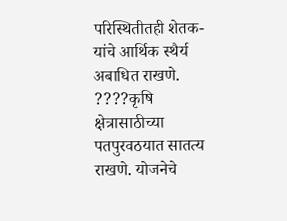परिस्थितीतही शेतक-यांचे आर्थिक स्थैर्य अबाधित राखणे. ????कृषि क्षेत्रासाठीच्या पतपुरवठयात सातत्य राखणे. योजनेचे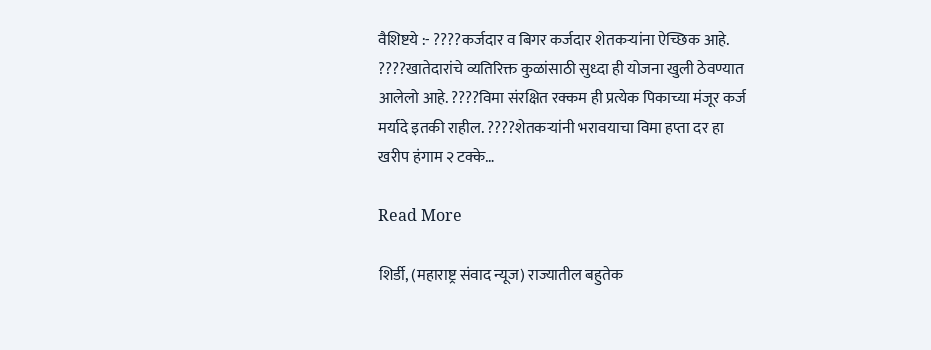वैशिष्टये :- ????कर्जदार व बिगर कर्जदार शेतकऱ्यांना ऐच्छिक आहे. ????खातेदारांचे व्यतिरिक्त कुळांसाठी सुध्दा ही योजना खुली ठेवण्यात आलेलो आहे. ????विमा संरक्षित रक्कम ही प्रत्येक पिकाच्या मंजूर कर्ज मर्यादे इतकी राहील. ????शेतकऱ्यांनी भरावयाचा विमा हप्ता दर हा खरीप हंगाम २ टक्के…

Read More

शिर्डी, (महाराष्ट्र संवाद न्यूज) राज्यातील बहुतेक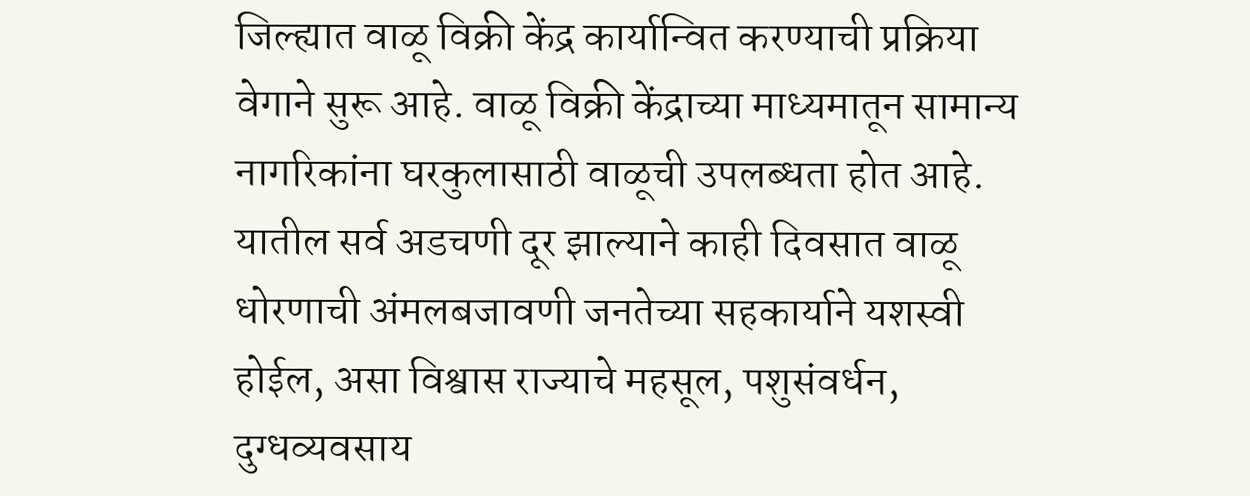जिल्ह्यात वाळू विक्री केंद्र कार्यान्वित करण्याची प्रक्रिया वेगाने सुरू आहे. वाळू विक्री केंद्राच्या माध्यमातून सामान्य नागरिकांना घरकुलासाठी वाळूची उपलब्धता होत आहे. यातील सर्व अडचणी दूर झाल्याने काही दिवसात वाळू धोरणाची अंमलबजावणी जनतेच्या सहकार्याने यशस्वी होईल, असा विश्वास राज्याचे महसूल, पशुसंवर्धन, दुग्धव्यवसाय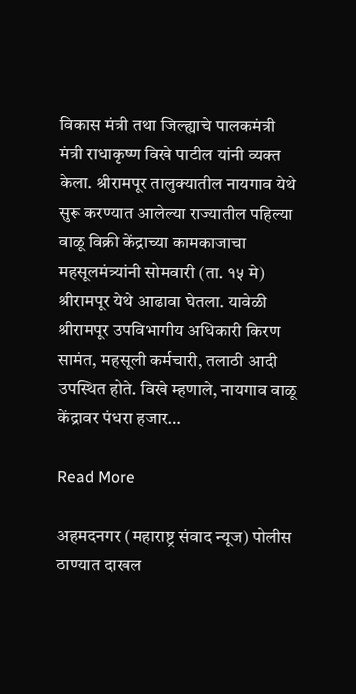विकास मंत्री तथा जिल्ह्याचे पालकमंत्री मंत्री राधाकृष्ण विखे पाटील यांनी व्यक्त केला. श्रीरामपूर तालुक्यातील नायगाव येथे सुरू करण्यात आलेल्या राज्यातील पहिल्या वाळू विक्री केंद्राच्या कामकाजाचा महसूलमंत्र्यांनी सोमवारी (ता. १५ मे) श्रीरामपूर येथे आढावा घेतला. यावेळी श्रीरामपूर उपविभागीय अधिकारी किरण सामंत, महसूली कर्मचारी, तलाठी आदी उपस्थित होते. विखे म्हणाले, नायगाव वाळू केंद्रावर पंधरा हजार…

Read More

अहमदनगर (महाराष्ट्र संवाद न्यूज) पोलीस ठाण्यात दाखल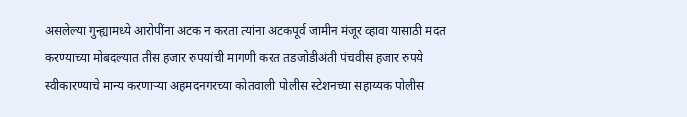असलेल्या गुन्ह्यामध्ये आरोपींना अटक न करता त्यांना अटकपूर्व जामीन मंजूर व्हावा यासाठी मदत करण्याच्या मोबदल्यात तीस हजार रुपयांची मागणी करत तडजोडीअंती पंचवीस हजार रुपये स्वीकारण्याचे मान्य करणाऱ्या अहमदनगरच्या कोतवाली पोलीस स्टेशनच्या सहाय्यक पोलीस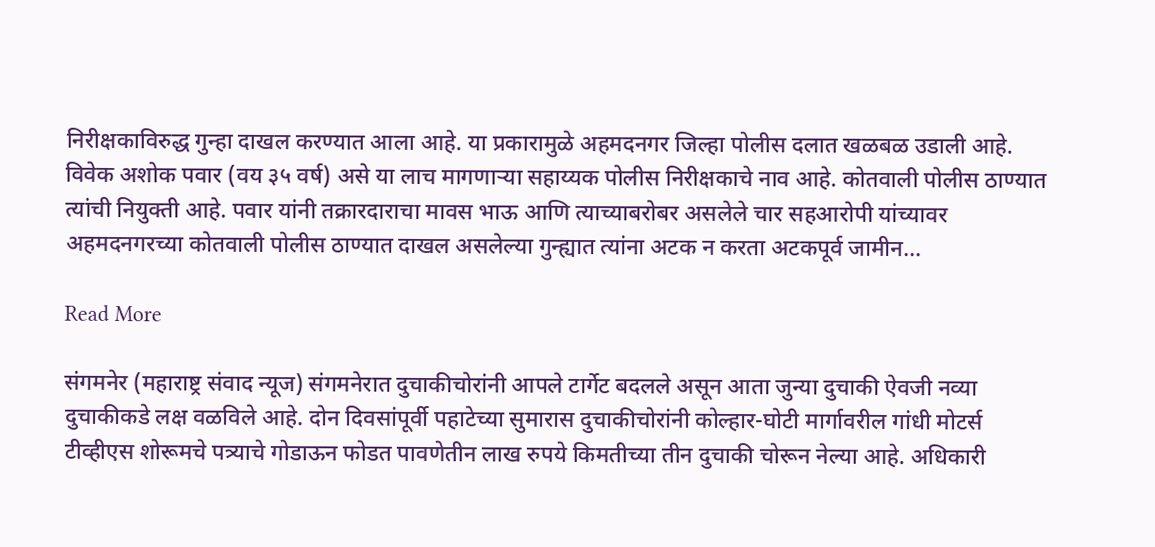निरीक्षकाविरुद्ध गुन्हा दाखल करण्यात आला आहे. या प्रकारामुळे अहमदनगर जिल्हा पोलीस दलात खळबळ उडाली आहे. विवेक अशोक पवार (वय ३५ वर्ष) असे या लाच मागणाऱ्या सहाय्यक पोलीस निरीक्षकाचे नाव आहे. कोतवाली पोलीस ठाण्यात त्यांची नियुक्ती आहे. पवार यांनी तक्रारदाराचा मावस भाऊ आणि त्याच्याबरोबर असलेले चार सहआरोपी यांच्यावर अहमदनगरच्या कोतवाली पोलीस ठाण्यात दाखल असलेल्या गुन्ह्यात त्यांना अटक न करता अटकपूर्व जामीन…

Read More

संगमनेर (महाराष्ट्र संवाद न्यूज) संगमनेरात दुचाकीचोरांनी आपले टार्गेट बदलले असून आता जुन्या दुचाकी ऐवजी नव्या दुचाकीकडे लक्ष वळविले आहे. दोन दिवसांपूर्वी पहाटेच्या सुमारास दुचाकीचोरांनी कोल्हार-घोटी मार्गावरील गांधी मोटर्स टीव्हीएस शोरूमचे पत्र्याचे गोडाऊन फोडत पावणेतीन लाख रुपये किमतीच्या तीन दुचाकी चोरून नेल्या आहे. अधिकारी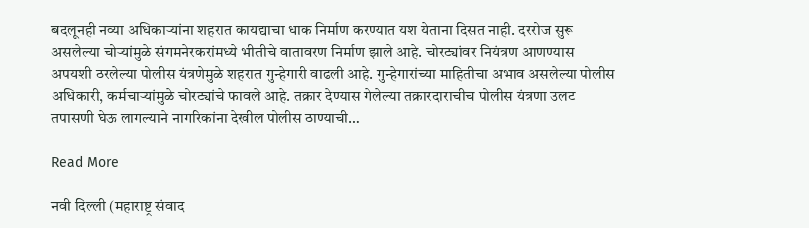बदलूनही नव्या अधिकाऱ्यांना शहरात कायद्याचा धाक निर्माण करण्यात यश येताना दिसत नाही. दररोज सुरू असलेल्या चोऱ्यांमुळे संगमनेरकरांमध्ये भीतीचे वातावरण निर्माण झाले आहे. चोरट्यांवर नियंत्रण आणण्यास अपयशी ठरलेल्या पोलीस यंत्रणेमुळे शहरात गुन्हेगारी वाढली आहे. गुन्हेगारांच्या माहितीचा अभाव असलेल्या पोलीस अधिकारी, कर्मचाऱ्यांमुळे चोरट्यांचे फावले आहे. तक्रार देण्यास गेलेल्या तक्रारदाराचीच पोलीस यंत्रणा उलट तपासणी घेऊ लागल्याने नागरिकांना देखील पोलीस ठाण्याची…

Read More

नवी दिल्ली (महाराष्ट्र संवाद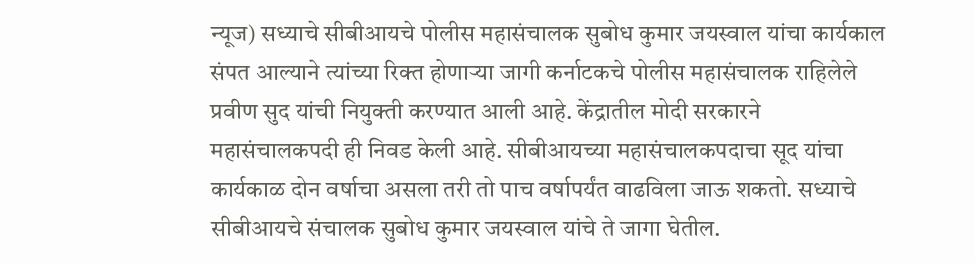न्यूज) सध्याचे सीबीआयचे पोलीस महासंचालक सुबोध कुमार जयस्वाल यांचा कार्यकाल संपत आल्याने त्यांच्या रिक्त होणाऱ्या जागी कर्नाटकचे पोलीस महासंचालक राहिलेले प्रवीण सुद यांची नियुक्ती करण्यात आली आहे. केंद्रातील मोदी सरकारने महासंचालकपदी ही निवड केली आहे. सीबीआयच्या महासंचालकपदाचा सूद यांचा कार्यकाळ दोन वर्षाचा असला तरी तो पाच वर्षापर्यंत वाढविला जाऊ शकतो. सध्याचे सीबीआयचे संचालक सुबोध कुमार जयस्वाल यांचे ते जागा घेतील.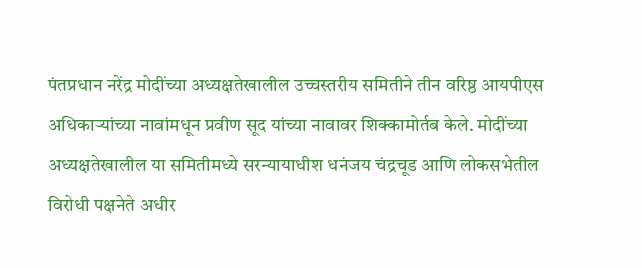पंतप्रधान नरेंद्र मोदींच्या अध्यक्षतेखालील उच्चस्तरीय समितीने तीन वरिष्ठ आयपीएस अधिकाऱ्यांच्या नावांमधून प्रवीण सूद यांच्या नावावर शिक्कामोर्तब केले. मोदींच्या अध्यक्षतेखालील या समितीमध्ये सरन्यायाधीश धनंजय चंद्रचूड आणि लोकसभेतील विरोधी पक्षनेते अधीर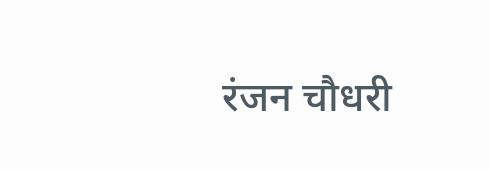रंजन चौधरी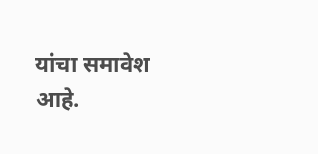यांचा समावेश आहे.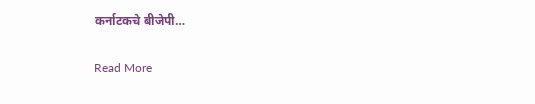कर्नाटकचे बीजेपी…

Read More